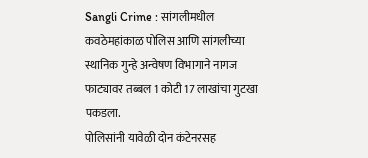Sangli Crime : सांगलीमधील कवठेमहांकाळ पोलिस आणि सांगलीच्या स्थानिक गुन्हे अन्वेषण विभागाने नागज फाट्यावर तब्बल 1 कोटी 17 लाखांचा गुटखा पकडला.
पोलिसांनी यावेळी दोन कंटेनरसह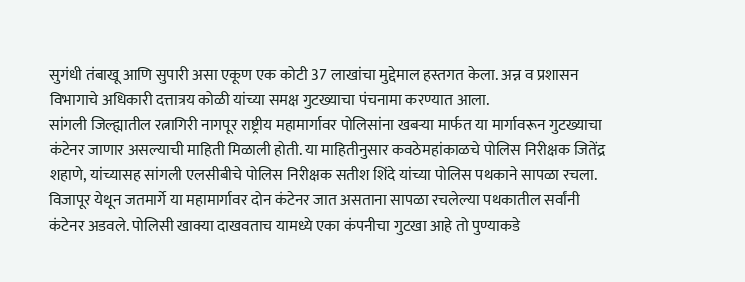सुगंधी तंबाखू आणि सुपारी असा एकूण एक कोटी 37 लाखांचा मुद्देमाल हस्तगत केला. अन्न व प्रशासन विभागाचे अधिकारी दत्तात्रय कोळी यांच्या समक्ष गुटख्याचा पंचनामा करण्यात आला.
सांगली जिल्ह्यातील रत्नागिरी नागपूर राष्ट्रीय महामार्गावर पोलिसांना खबऱ्या मार्फत या मार्गावरून गुटख्याचा कंटेनर जाणार असल्याची माहिती मिळाली होती. या माहितीनुसार कवठेमहांकाळचे पोलिस निरीक्षक जितेंद्र शहाणे, यांच्यासह सांगली एलसीबीचे पोलिस निरीक्षक सतीश शिंदे यांच्या पोलिस पथकाने सापळा रचला. विजापूर येथून जतमार्गे या महामार्गावर दोन कंटेनर जात असताना सापळा रचलेल्या पथकातील सर्वांनी कंटेनर अडवले. पोलिसी खाक्या दाखवताच यामध्ये एका कंपनीचा गुटखा आहे तो पुण्याकडे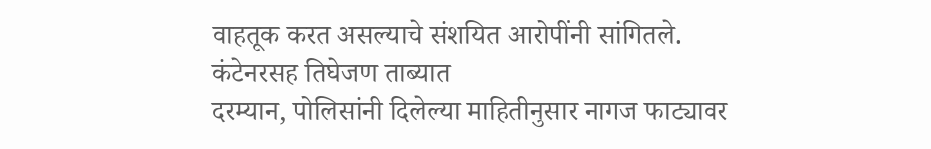वाहतूक करत असल्याचे संशयित आरोपींनी सांगितले.
कंटेनरसह तिघेजण ताब्यात
दरम्यान, पोलिसांनी दिलेल्या माहितीनुसार नागज फाट्यावर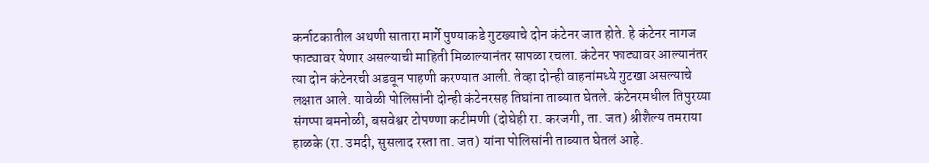कर्नाटकातील अथणी सातारा मार्गे पुण्याकडे गुटख्याचे दोन कंटेनर जात होते. हे कंटेनर नागज फाट्यावर येणार असल्याची माहिती मिळाल्यानंतर सापळा रचला. कंटेनर फाट्यावर आल्यानंतर त्या दोन कंटेनरची अडवून पाहणी करण्यात आली. तेव्हा दोन्ही वाहनांमध्ये गुटखा असल्याचे लक्षात आले. यावेळी पोलिसांनी दोन्ही कंटेनरसह तिघांना ताब्यात घेतले. कंटेनरमधील तिपुरय्या संगप्पा बमनोळी, बसवेश्वर टोपण्णा कटीमणी (दोघेही रा. करजगी, ता. जत) श्रीशैल्य तमराया हाळके (रा. उमदी, सुसलाद रस्ता ता. जत) यांना पोलिसांनी ताब्यात घेतलं आहे.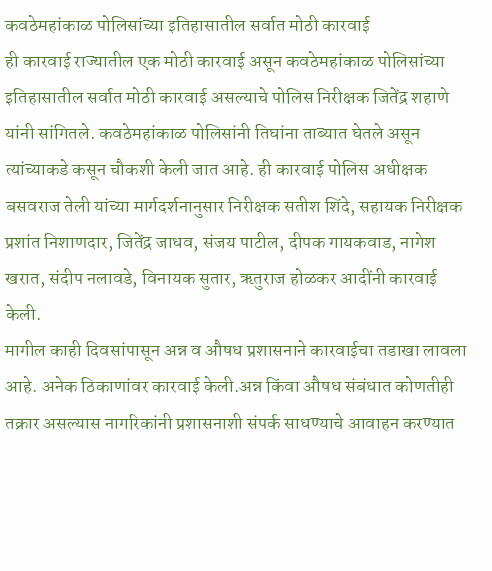कवठेमहांकाळ पोलिसांच्या इतिहासातील सर्वात मोठी कारवाई
ही कारवाई राज्यातील एक मोठी कारवाई असून कवठेमहांकाळ पोलिसांच्या इतिहासातील सर्वात मोठी कारवाई असल्याचे पोलिस निरीक्षक जितेंद्र शहाणे यांनी सांगितले. कवठेमहांकाळ पोलिसांनी तिघांना ताब्यात घेतले असून त्यांच्याकडे कसून चौकशी केली जात आहे. ही कारवाई पोलिस अधीक्षक बसवराज तेली यांच्या मार्गदर्शनानुसार निरीक्षक सतीश शिंदे, सहायक निरीक्षक प्रशांत निशाणदार, जितेंद्र जाधव, संजय पाटील, दीपक गायकवाड, नागेश खरात, संदीप नलावडे, विनायक सुतार, ऋतुराज होळकर आदींनी कारवाई केली.
मागील काही दिवसांपासून अन्न व औषध प्रशासनाने कारवाईचा तडाखा लावला आहे. अनेक ठिकाणांवर कारवाई केली.अन्न किंवा औषध संबंधात कोणतीही तक्रार असल्यास नागरिकांनी प्रशासनाशी संपर्क साधण्याचे आवाहन करण्यात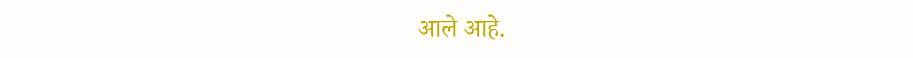आले आहे.